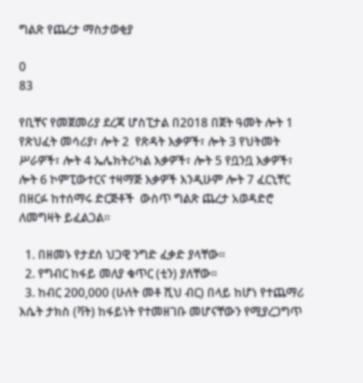ግልጽ የጨረታ ማስታወቂያ

0
83

የቢቸና የመጀመሪያ ደረጃ ሆስፒታል በ2018 በጀት ዓመት ሎት 1 የጽህፈት መሳሪያ፣ ሎት 2  የጽዳት እቃዎች፣ ሎት 3 የህትመት ሥራዎች፣ ሎት 4 ኤሌክትሪካል እቃዎች፣ ሎት 5 የቧንቧ እቃዎች፣ ሎት 6 ኮምፒውተርና ተዛማጅ እቃዎች እንዲሁም ሎት 7 ፈርኒቸር በዘርፉ ከተሰማሩ ድርጅቶች  ውስጥ ግልጽ ጨረታ አወዳድሮ ለመግዛት ይፈልጋል፡፡

  1. በዘመኑ የታደሰ ህጋዊ ንግድ ፈቃድ ያላቸው፡፡
  2. የግብር ከፋይ መለያ ቁጥር (ቲን) ያለቸው፡፡
  3. ከብር 200,000 (ሁለት መቶ ሺህ ብር) በላይ ከሆነ የተጨማሪ እሴት ታክስ (ቫት) ከፋይነት የተመዘገቡ መሆናቸውን የሚያረጋግጥ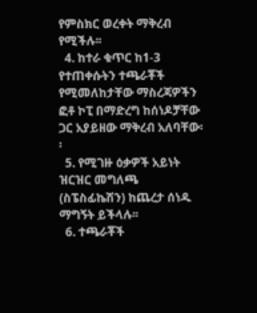የምስክር ወረቀት ማቅረብ የሚችሉ፡፡
  4. ከተራ ቁጥር ከ1-3 የተጠቀሱትን ተጫራቾች የሚመለከታቸው ማስረጃዎችን ፎቶ ኮፒ በማድረግ ከሰነዶቻቸው ጋር አያይዘው ማቅረብ አለባቸው፡፡
  5. የሚገዙ ዕቃዎች አይነት ዝርዝር መግለጫ (ስፔስፊኬሽን) ከጨረታ ሰነዱ ማግኝት ይችላሉ፡፡
  6. ተጫራቾች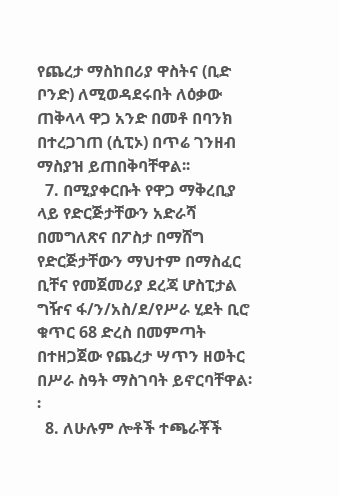የጨረታ ማስከበሪያ ዋስትና (ቢድ ቦንድ) ለሚወዳደሩበት ለዕቃው ጠቅላላ ዋጋ አንድ በመቶ በባንክ በተረጋገጠ (ሲፒኦ) በጥሬ ገንዘብ ማስያዝ ይጠበቅባቸዋል፡፡
  7. በሚያቀርቡት የዋጋ ማቅረቢያ ላይ የድርጅታቸውን አድራሻ በመግለጽና በፖስታ በማሸግ የድርጅታቸውን ማህተም በማስፈር ቢቸና የመጀመሪያ ደረጃ ሆስፒታል ግዥና ፋ/ን/አስ/ደ/የሥራ ሂደት ቢሮ ቁጥር 68 ድረስ በመምጣት በተዘጋጀው የጨረታ ሣጥን ዘወትር በሥራ ስዓት ማስገባት ይኖርባቸዋል፡፡
  8. ለሁሉም ሎቶች ተጫራቾች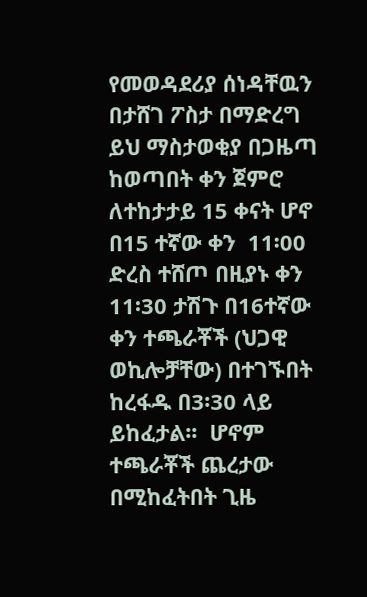የመወዳደሪያ ሰነዳቸዉን በታሸገ ፖስታ በማድረግ ይህ ማስታወቂያ በጋዜጣ ከወጣበት ቀን ጀምሮ ለተከታታይ 15 ቀናት ሆኖ በ15 ተኛው ቀን  11፡00 ድረስ ተሸጦ በዚያኑ ቀን 11፡30 ታሽጉ በ16ተኛው ቀን ተጫራቾች (ህጋዊ ወኪሎቻቸው) በተገኙበት ከረፋዱ በ3፡30 ላይ ይከፈታል፡፡  ሆኖም ተጫራቾች ጨረታው በሚከፈትበት ጊዜ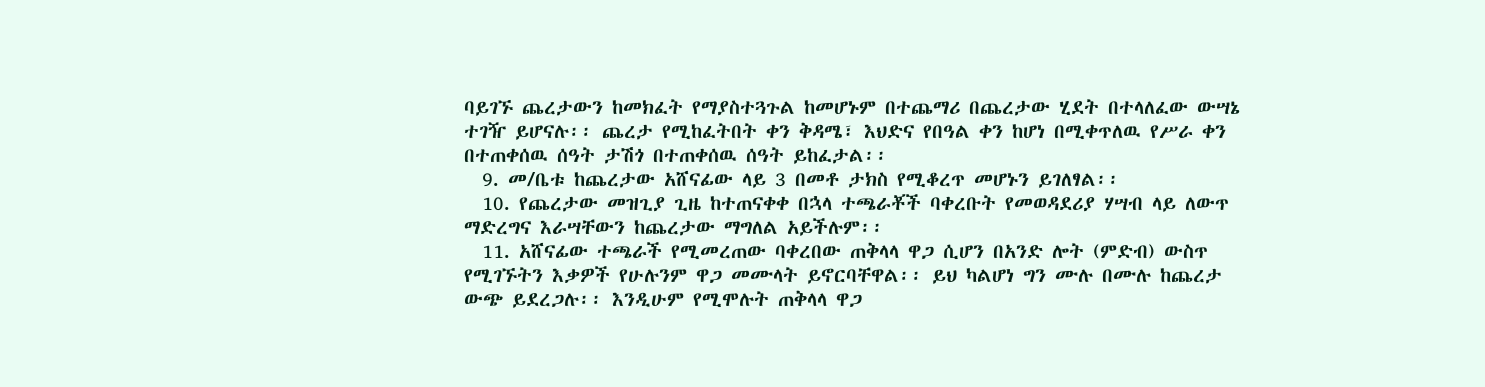ባይገኙ ጨረታውን ከመክፈት የማያስተጓጉል ከመሆኑም በተጨማሪ በጨረታው ሂደት በተላለፈው ውሣኔ ተገዥ ይሆናሉ፡፡ ጨረታ የሚከፈትበት ቀን ቅዳሜ፣ እህድና የበዓል ቀን ከሆነ በሚቀጥለዉ የሥራ ቀን በተጠቀሰዉ ሰዓት ታሽጎ በተጠቀሰዉ ሰዓት ይከፈታል፡፡
  9. መ/ቤቱ ከጨረታው አሸናፊው ላይ 3 በመቶ ታክስ የሚቆረጥ መሆኑን ይገለፃል፡፡
  10. የጨረታው መዝጊያ ጊዜ ከተጠናቀቀ በኋላ ተጫራቾች ባቀረቡት የመወዳደሪያ ሃሣብ ላይ ለውጥ ማድረግና እራሣቸውን ከጨረታው ማግለል አይችሉም፡፡
  11. አሸናፊው ተጫራች የሚመረጠው ባቀረበው ጠቅላላ ዋጋ ሲሆን በአንድ ሎት (ምድብ) ውስጥ የሚገኙትን እቃዎች የሁሉንም ዋጋ መሙላት ይኖርባቸዋል፡፡ ይህ ካልሆነ ግን ሙሉ በሙሉ ከጨረታ ውጭ ይደረጋሉ፡፡ እንዲሁም የሚሞሉት ጠቅላላ ዋጋ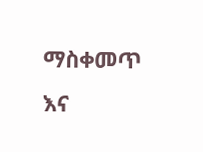ማስቀመጥ እና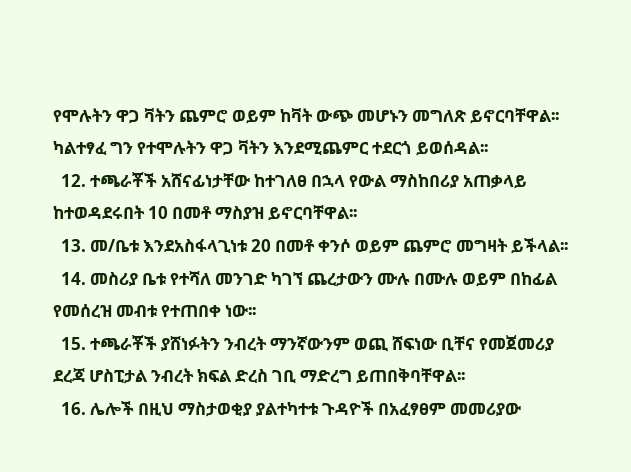የሞሉትን ዋጋ ቫትን ጨምሮ ወይም ከቫት ውጭ መሆኑን መግለጽ ይኖርባቸዋል፡፡ ካልተፃፈ ግን የተሞሉትን ዋጋ ቫትን እንደሚጨምር ተደርጎ ይወሰዳል፡፡
  12. ተጫራቾች አሸናፊነታቸው ከተገለፀ በኋላ የውል ማስከበሪያ አጠቃላይ ከተወዳደሩበት 10 በመቶ ማስያዝ ይኖርባቸዋል፡፡
  13. መ/ቤቱ እንደአስፋላጊነቱ 20 በመቶ ቀንሶ ወይም ጨምሮ መግዛት ይችላል፡፡
  14. መስሪያ ቤቱ የተሻለ መንገድ ካገኘ ጨረታውን ሙሉ በሙሉ ወይም በከፊል የመሰረዝ መብቱ የተጠበቀ ነው፡፡
  15. ተጫራቾች ያሸነፉትን ንብረት ማንኛውንም ወጪ ሸፍነው ቢቸና የመጀመሪያ ደረጃ ሆስፒታል ንብረት ክፍል ድረስ ገቢ ማድረግ ይጠበቅባቸዋል፡፡
  16. ሌሎች በዚህ ማስታወቂያ ያልተካተቱ ጉዳዮች በአፈፃፀም መመሪያው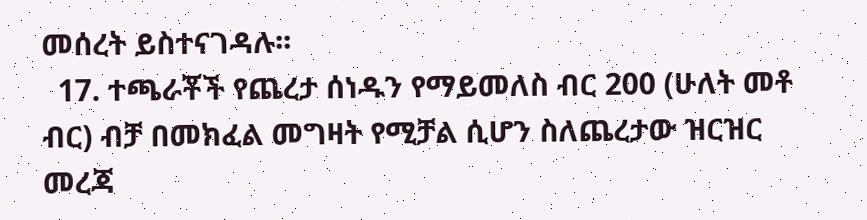መሰረት ይስተናገዳሉ፡፡
  17. ተጫራቾች የጨረታ ሰነዱን የማይመለስ ብር 200 (ሁለት መቶ ብር) ብቻ በመክፈል መግዛት የሚቻል ሲሆን ስለጨረታው ዝርዝር መረጃ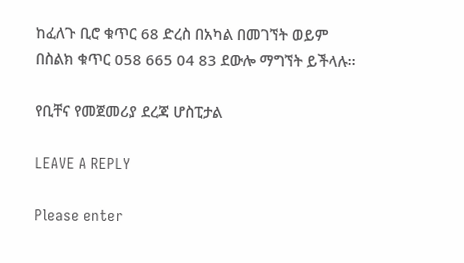ከፈለጉ ቢሮ ቁጥር 68 ድረስ በአካል በመገኘት ወይም በስልክ ቁጥር 058 665 04 83 ደውሎ ማግኘት ይችላሉ፡፡

የቢቸና የመጀመሪያ ደረጃ ሆስፒታል

LEAVE A REPLY

Please enter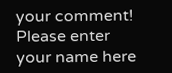your comment!
Please enter your name here